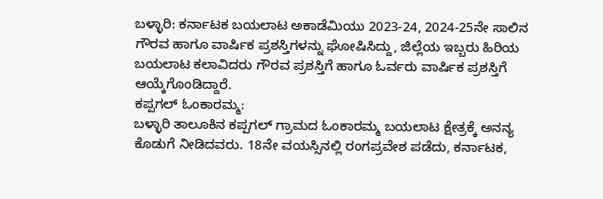ಬಳ್ಳಾರಿ: ಕರ್ನಾಟಕ ಬಯಲಾಟ ಅಕಾಡೆಮಿಯು 2023-24, 2024-25ನೇ ಸಾಲಿನ ಗೌರವ ಹಾಗೂ ವಾರ್ಷಿಕ ಪ್ರಶಸ್ತಿಗಳನ್ನು ಘೋಷಿಸಿದ್ದು, ಜಿಲ್ಲೆಯ ಇಬ್ಬರು ಹಿರಿಯ ಬಯಲಾಟ ಕಲಾವಿದರು ಗೌರವ ಪ್ರಶಸ್ತಿಗೆ ಹಾಗೂ ಓರ್ವರು ವಾರ್ಷಿಕ ಪ್ರಶಸ್ತಿಗೆ ಆಯ್ಕೆಗೊಂಡಿದ್ದಾರೆ.
ಕಪ್ಪಗಲ್ ಓಂಕಾರಮ್ಮ:
ಬಳ್ಳಾರಿ ತಾಲೂಕಿನ ಕಪ್ಪಗಲ್ ಗ್ರಾಮದ ಓಂಕಾರಮ್ಮ ಬಯಲಾಟ ಕ್ಷೇತ್ರಕ್ಕೆ ಅನನ್ಯ ಕೊಡುಗೆ ನೀಡಿದವರು. 18ನೇ ವಯಸ್ಸಿನಲ್ಲಿ ರಂಗಪ್ರವೇಶ ಪಡೆದು, ಕರ್ನಾಟಕ,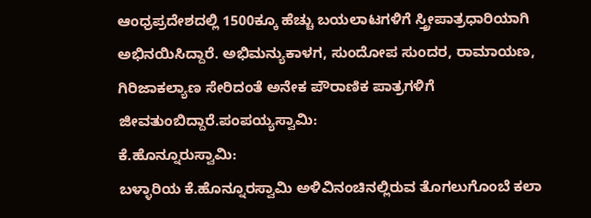ಆಂಧ್ರಪ್ರದೇಶದಲ್ಲಿ 1500ಕ್ಕೂ ಹೆಚ್ಚು ಬಯಲಾಟಗಳಿಗೆ ಸ್ತ್ರೀಪಾತ್ರಧಾರಿಯಾಗಿ ಅಭಿನಯಿಸಿದ್ದಾರೆ. ಅಭಿಮನ್ಯುಕಾಳಗ, ಸುಂದೋಪ ಸುಂದರ, ರಾಮಾಯಣ, ಗಿರಿಜಾಕಲ್ಯಾಣ ಸೇರಿದಂತೆ ಅನೇಕ ಪೌರಾಣಿಕ ಪಾತ್ರಗಳಿಗೆ ಜೀವತುಂಬಿದ್ದಾರೆ.ಪಂಪಯ್ಯಸ್ವಾಮಿ:
ಕೆ.ಹೊನ್ನೂರುಸ್ವಾಮಿ:
ಬಳ್ಳಾರಿಯ ಕೆ.ಹೊನ್ನೂರಸ್ವಾಮಿ ಅಳಿವಿನಂಚಿನಲ್ಲಿರುವ ತೊಗಲುಗೊಂಬೆ ಕಲಾ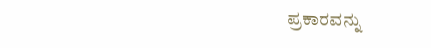ಪ್ರಕಾರವನ್ನು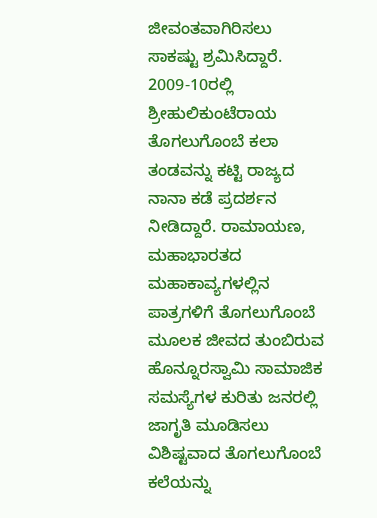ಜೀವಂತವಾಗಿರಿಸಲು ಸಾಕಷ್ಟು ಶ್ರಮಿಸಿದ್ದಾರೆ. 2009-10ರಲ್ಲಿ ಶ್ರೀಹುಲಿಕುಂಟೆರಾಯ ತೊಗಲುಗೊಂಬೆ ಕಲಾ ತಂಡವನ್ನು ಕಟ್ಟಿ ರಾಜ್ಯದ ನಾನಾ ಕಡೆ ಪ್ರದರ್ಶನ ನೀಡಿದ್ದಾರೆ. ರಾಮಾಯಣ, ಮಹಾಭಾರತದ ಮಹಾಕಾವ್ಯಗಳಲ್ಲಿನ ಪಾತ್ರಗಳಿಗೆ ತೊಗಲುಗೊಂಬೆ ಮೂಲಕ ಜೀವದ ತುಂಬಿರುವ ಹೊನ್ನೂರಸ್ವಾಮಿ ಸಾಮಾಜಿಕ ಸಮಸ್ಯೆಗಳ ಕುರಿತು ಜನರಲ್ಲಿ ಜಾಗೃತಿ ಮೂಡಿಸಲು ವಿಶಿಷ್ಟವಾದ ತೊಗಲುಗೊಂಬೆ ಕಲೆಯನ್ನು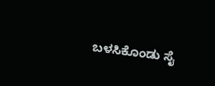ಬಳಸಿಕೊಂಡು ಸೈ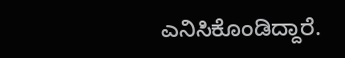ಎನಿಸಿಕೊಂಡಿದ್ದಾರೆ.